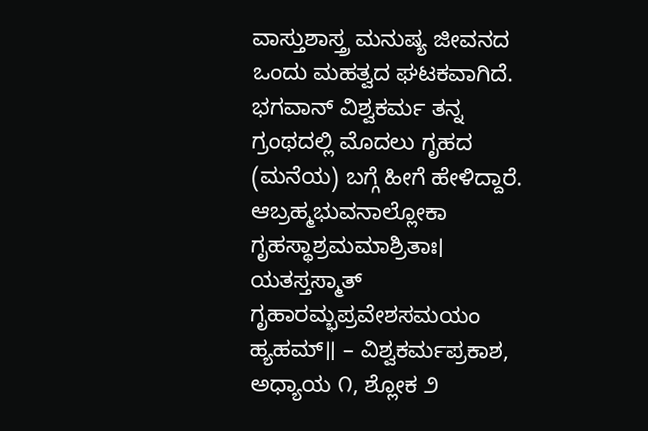ವಾಸ್ತುಶಾಸ್ತ್ರ ಮನುಷ್ಯ ಜೀವನದ ಒಂದು ಮಹತ್ವದ ಘಟಕವಾಗಿದೆ. ಭಗವಾನ್ ವಿಶ್ವಕರ್ಮ ತನ್ನ ಗ್ರಂಥದಲ್ಲಿ ಮೊದಲು ಗೃಹದ (ಮನೆಯ) ಬಗ್ಗೆ ಹೀಗೆ ಹೇಳಿದ್ದಾರೆ.
ಆಬ್ರಹ್ಮಭುವನಾಲ್ಲೋಕಾ ಗೃಹಸ್ಥಾಶ್ರಮಮಾಶ್ರಿತಾಃ।
ಯತಸ್ತಸ್ಮಾತ್ ಗೃಹಾರಮ್ಭಪ್ರವೇಶಸಮಯಂ ಹ್ಯಹಮ್॥ – ವಿಶ್ವಕರ್ಮಪ್ರಕಾಶ, ಅಧ್ಯಾಯ ೧, ಶ್ಲೋಕ ೨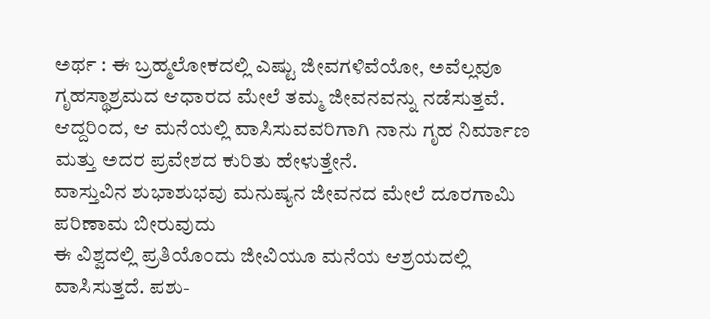ಅರ್ಥ : ಈ ಬ್ರಹ್ಮಲೋಕದಲ್ಲಿ ಎಷ್ಟು ಜೀವಗಳಿವೆಯೋ, ಅವೆಲ್ಲವೂ ಗೃಹಸ್ಥಾಶ್ರಮದ ಆಧಾರದ ಮೇಲೆ ತಮ್ಮ ಜೀವನವನ್ನು ನಡೆಸುತ್ತವೆ. ಆದ್ದರಿಂದ, ಆ ಮನೆಯಲ್ಲಿ ವಾಸಿಸುವವರಿಗಾಗಿ ನಾನು ಗೃಹ ನಿರ್ಮಾಣ ಮತ್ತು ಅದರ ಪ್ರವೇಶದ ಕುರಿತು ಹೇಳುತ್ತೇನೆ.
ವಾಸ್ತುವಿನ ಶುಭಾಶುಭವು ಮನುಷ್ಯನ ಜೀವನದ ಮೇಲೆ ದೂರಗಾಮಿ ಪರಿಣಾಮ ಬೀರುವುದು
ಈ ವಿಶ್ವದಲ್ಲಿ ಪ್ರತಿಯೊಂದು ಜೀವಿಯೂ ಮನೆಯ ಆಶ್ರಯದಲ್ಲಿ ವಾಸಿಸುತ್ತದೆ. ಪಶು-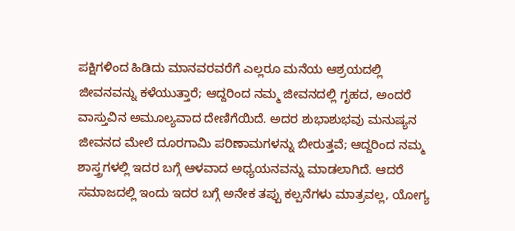ಪಕ್ಷಿಗಳಿಂದ ಹಿಡಿದು ಮಾನವರವರೆಗೆ ಎಲ್ಲರೂ ಮನೆಯ ಆಶ್ರಯದಲ್ಲಿ ಜೀವನವನ್ನು ಕಳೆಯುತ್ತಾರೆ; ಆದ್ದರಿಂದ ನಮ್ಮ ಜೀವನದಲ್ಲಿ ಗೃಹದ, ಅಂದರೆ ವಾಸ್ತುವಿನ ಅಮೂಲ್ಯವಾದ ದೇಣಿಗೆಯಿದೆ. ಅದರ ಶುಭಾಶುಭವು ಮನುಷ್ಯನ ಜೀವನದ ಮೇಲೆ ದೂರಗಾಮಿ ಪರಿಣಾಮಗಳನ್ನು ಬೀರುತ್ತವೆ; ಆದ್ದರಿಂದ ನಮ್ಮ ಶಾಸ್ತ್ರಗಳಲ್ಲಿ ಇದರ ಬಗ್ಗೆ ಆಳವಾದ ಅಧ್ಯಯನವನ್ನು ಮಾಡಲಾಗಿದೆ. ಆದರೆ ಸಮಾಜದಲ್ಲಿ ಇಂದು ಇದರ ಬಗ್ಗೆ ಅನೇಕ ತಪ್ಪು ಕಲ್ಪನೆಗಳು ಮಾತ್ರವಲ್ಲ, ಯೋಗ್ಯ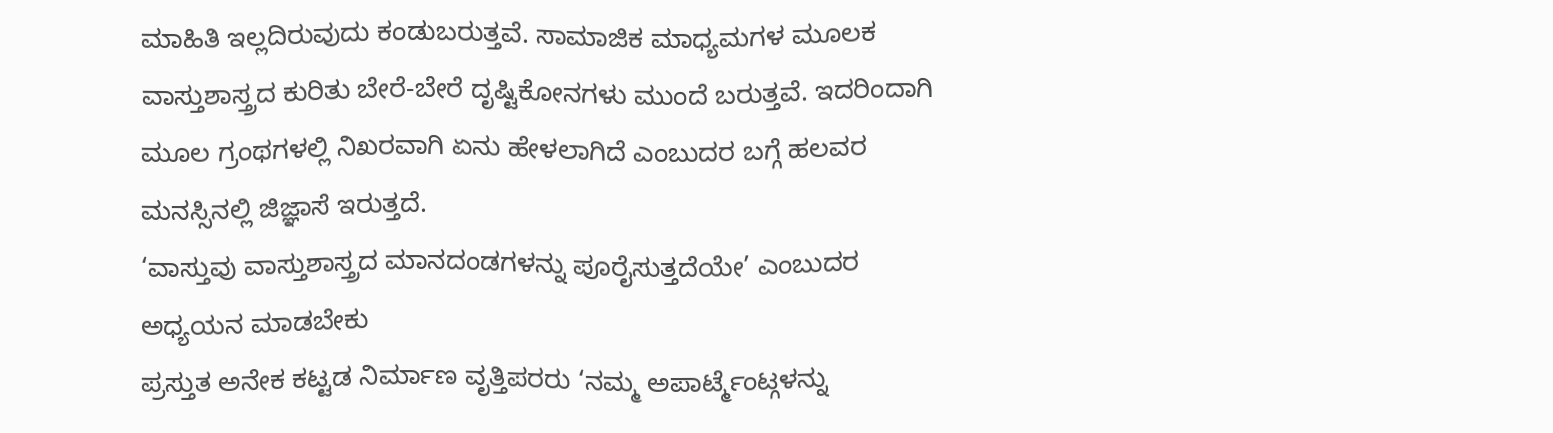ಮಾಹಿತಿ ಇಲ್ಲದಿರುವುದು ಕಂಡುಬರುತ್ತವೆ. ಸಾಮಾಜಿಕ ಮಾಧ್ಯಮಗಳ ಮೂಲಕ ವಾಸ್ತುಶಾಸ್ತ್ರದ ಕುರಿತು ಬೇರೆ-ಬೇರೆ ದೃಷ್ಟಿಕೋನಗಳು ಮುಂದೆ ಬರುತ್ತವೆ. ಇದರಿಂದಾಗಿ ಮೂಲ ಗ್ರಂಥಗಳಲ್ಲಿ ನಿಖರವಾಗಿ ಏನು ಹೇಳಲಾಗಿದೆ ಎಂಬುದರ ಬಗ್ಗೆ ಹಲವರ ಮನಸ್ಸಿನಲ್ಲಿ ಜಿಜ್ಞಾಸೆ ಇರುತ್ತದೆ.
‘ವಾಸ್ತುವು ವಾಸ್ತುಶಾಸ್ತ್ರದ ಮಾನದಂಡಗಳನ್ನು ಪೂರೈಸುತ್ತದೆಯೇ’ ಎಂಬುದರ ಅಧ್ಯಯನ ಮಾಡಬೇಕು
ಪ್ರಸ್ತುತ ಅನೇಕ ಕಟ್ಟಡ ನಿರ್ಮಾಣ ವೃತ್ತಿಪರರು ‘ನಮ್ಮ ಅಪಾರ್ಟ್ಮೆಂಟ್ಗಳನ್ನು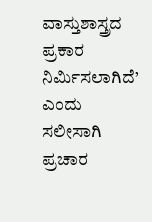ವಾಸ್ತುಶಾಸ್ತ್ರದ ಪ್ರಕಾರ ನಿರ್ಮಿಸಲಾಗಿದೆ’ ಎಂದು ಸಲೀಸಾಗಿ ಪ್ರಚಾರ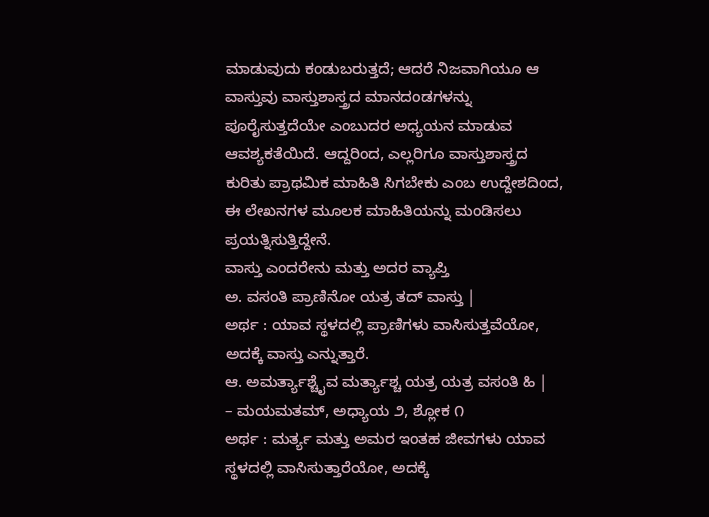ಮಾಡುವುದು ಕಂಡುಬರುತ್ತದೆ; ಆದರೆ ನಿಜವಾಗಿಯೂ ಆ ವಾಸ್ತುವು ವಾಸ್ತುಶಾಸ್ತ್ರದ ಮಾನದಂಡಗಳನ್ನು ಪೂರೈಸುತ್ತದೆಯೇ ಎಂಬುದರ ಅಧ್ಯಯನ ಮಾಡುವ ಆವಶ್ಯಕತೆಯಿದೆ. ಆದ್ದರಿಂದ, ಎಲ್ಲರಿಗೂ ವಾಸ್ತುಶಾಸ್ತ್ರದ ಕುರಿತು ಪ್ರಾಥಮಿಕ ಮಾಹಿತಿ ಸಿಗಬೇಕು ಎಂಬ ಉದ್ದೇಶದಿಂದ, ಈ ಲೇಖನಗಳ ಮೂಲಕ ಮಾಹಿತಿಯನ್ನು ಮಂಡಿಸಲು ಪ್ರಯತ್ನಿಸುತ್ತಿದ್ದೇನೆ.
ವಾಸ್ತು ಎಂದರೇನು ಮತ್ತು ಅದರ ವ್ಯಾಪ್ತಿ
ಅ. ವಸಂತಿ ಪ್ರಾಣಿನೋ ಯತ್ರ ತದ್ ವಾಸ್ತು |
ಅರ್ಥ : ಯಾವ ಸ್ಥಳದಲ್ಲಿ ಪ್ರಾಣಿಗಳು ವಾಸಿಸುತ್ತವೆಯೋ, ಅದಕ್ಕೆ ವಾಸ್ತು ಎನ್ನುತ್ತಾರೆ.
ಆ. ಅಮರ್ತ್ಯಾಶ್ಚೈವ ಮರ್ತ್ಯಾಶ್ಚ ಯತ್ರ ಯತ್ರ ವಸಂತಿ ಹಿ |
– ಮಯಮತಮ್, ಅಧ್ಯಾಯ ೨, ಶ್ಲೋಕ ೧
ಅರ್ಥ : ಮರ್ತ್ಯ ಮತ್ತು ಅಮರ ಇಂತಹ ಜೀವಗಳು ಯಾವ ಸ್ಥಳದಲ್ಲಿ ವಾಸಿಸುತ್ತಾರೆಯೋ, ಅದಕ್ಕೆ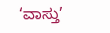‘ವಾಸ್ತು’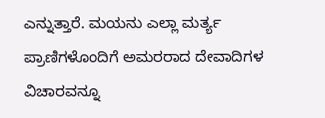ಎನ್ನುತ್ತಾರೆ. ಮಯನು ಎಲ್ಲಾ ಮರ್ತ್ಯ ಪ್ರಾಣಿಗಳೊಂದಿಗೆ ಅಮರರಾದ ದೇವಾದಿಗಳ ವಿಚಾರವನ್ನೂ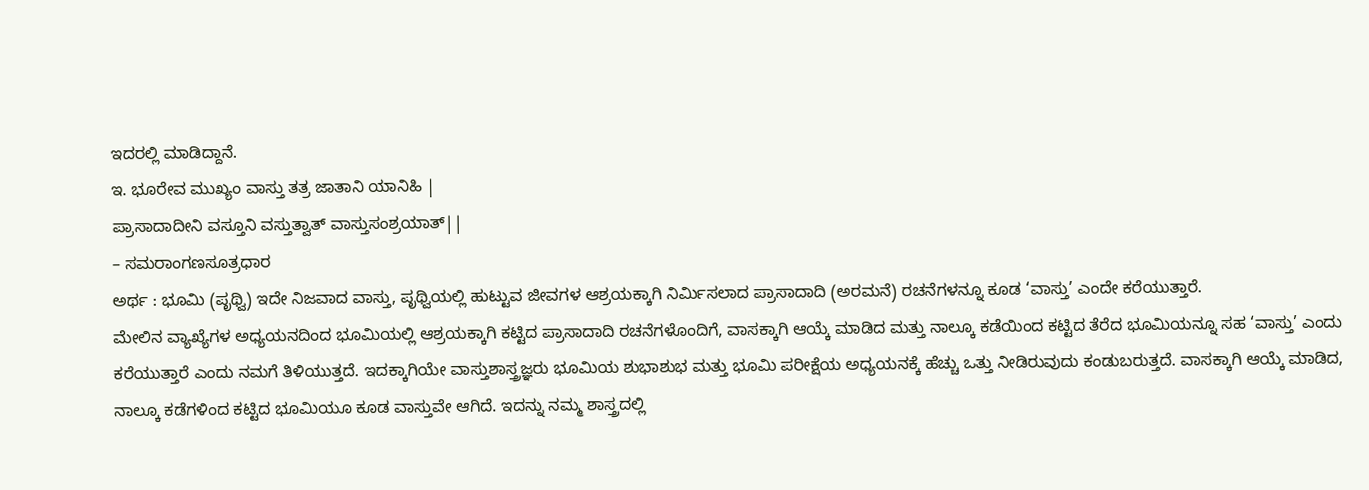ಇದರಲ್ಲಿ ಮಾಡಿದ್ದಾನೆ.
ಇ. ಭೂರೇವ ಮುಖ್ಯಂ ವಾಸ್ತು ತತ್ರ ಜಾತಾನಿ ಯಾನಿಹಿ |
ಪ್ರಾಸಾದಾದೀನಿ ವಸ್ತೂನಿ ವಸ್ತುತ್ವಾತ್ ವಾಸ್ತುಸಂಶ್ರಯಾತ್||
– ಸಮರಾಂಗಣಸೂತ್ರಧಾರ
ಅರ್ಥ : ಭೂಮಿ (ಪೃಥ್ವಿ) ಇದೇ ನಿಜವಾದ ವಾಸ್ತು, ಪೃಥ್ವಿಯಲ್ಲಿ ಹುಟ್ಟುವ ಜೀವಗಳ ಆಶ್ರಯಕ್ಕಾಗಿ ನಿರ್ಮಿಸಲಾದ ಪ್ರಾಸಾದಾದಿ (ಅರಮನೆ) ರಚನೆಗಳನ್ನೂ ಕೂಡ ‘ವಾಸ್ತು’ ಎಂದೇ ಕರೆಯುತ್ತಾರೆ.
ಮೇಲಿನ ವ್ಯಾಖ್ಯೆಗಳ ಅಧ್ಯಯನದಿಂದ ಭೂಮಿಯಲ್ಲಿ ಆಶ್ರಯಕ್ಕಾಗಿ ಕಟ್ಟಿದ ಪ್ರಾಸಾದಾದಿ ರಚನೆಗಳೊಂದಿಗೆ, ವಾಸಕ್ಕಾಗಿ ಆಯ್ಕೆ ಮಾಡಿದ ಮತ್ತು ನಾಲ್ಕೂ ಕಡೆಯಿಂದ ಕಟ್ಟಿದ ತೆರೆದ ಭೂಮಿಯನ್ನೂ ಸಹ ‘ವಾಸ್ತು’ ಎಂದು ಕರೆಯುತ್ತಾರೆ ಎಂದು ನಮಗೆ ತಿಳಿಯುತ್ತದೆ. ಇದಕ್ಕಾಗಿಯೇ ವಾಸ್ತುಶಾಸ್ತ್ರಜ್ಞರು ಭೂಮಿಯ ಶುಭಾಶುಭ ಮತ್ತು ಭೂಮಿ ಪರೀಕ್ಷೆಯ ಅಧ್ಯಯನಕ್ಕೆ ಹೆಚ್ಚು ಒತ್ತು ನೀಡಿರುವುದು ಕಂಡುಬರುತ್ತದೆ. ವಾಸಕ್ಕಾಗಿ ಆಯ್ಕೆ ಮಾಡಿದ, ನಾಲ್ಕೂ ಕಡೆಗಳಿಂದ ಕಟ್ಟಿದ ಭೂಮಿಯೂ ಕೂಡ ವಾಸ್ತುವೇ ಆಗಿದೆ. ಇದನ್ನು ನಮ್ಮ ಶಾಸ್ತ್ರದಲ್ಲಿ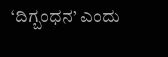‘ದಿಗ್ಬಂಧನ’ ಎಂದು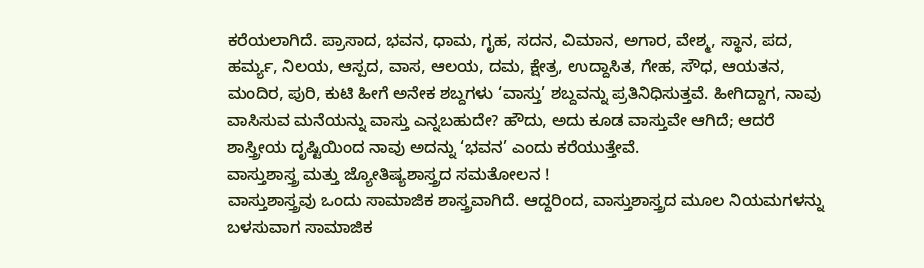ಕರೆಯಲಾಗಿದೆ. ಪ್ರಾಸಾದ, ಭವನ, ಧಾಮ, ಗೃಹ, ಸದನ, ವಿಮಾನ, ಅಗಾರ, ವೇಶ್ಮ, ಸ್ಥಾನ, ಪದ, ಹರ್ಮ್ಯ, ನಿಲಯ, ಆಸ್ಪದ, ವಾಸ, ಆಲಯ, ದಮ, ಕ್ಷೇತ್ರ, ಉದ್ದಾಸಿತ, ಗೇಹ, ಸೌಧ, ಆಯತನ, ಮಂದಿರ, ಪುರಿ, ಕುಟಿ ಹೀಗೆ ಅನೇಕ ಶಬ್ದಗಳು ‘ವಾಸ್ತು’ ಶಬ್ದವನ್ನು ಪ್ರತಿನಿಧಿಸುತ್ತವೆ. ಹೀಗಿದ್ದಾಗ, ನಾವು ವಾಸಿಸುವ ಮನೆಯನ್ನು ವಾಸ್ತು ಎನ್ನಬಹುದೇ? ಹೌದು, ಅದು ಕೂಡ ವಾಸ್ತುವೇ ಆಗಿದೆ; ಆದರೆ ಶಾಸ್ತ್ರೀಯ ದೃಷ್ಟಿಯಿಂದ ನಾವು ಅದನ್ನು ‘ಭವನ’ ಎಂದು ಕರೆಯುತ್ತೇವೆ.
ವಾಸ್ತುಶಾಸ್ತ್ರ ಮತ್ತು ಜ್ಯೋತಿಷ್ಯಶಾಸ್ತ್ರದ ಸಮತೋಲನ !
ವಾಸ್ತುಶಾಸ್ತ್ರವು ಒಂದು ಸಾಮಾಜಿಕ ಶಾಸ್ತ್ರವಾಗಿದೆ. ಆದ್ದರಿಂದ, ವಾಸ್ತುಶಾಸ್ತ್ರದ ಮೂಲ ನಿಯಮಗಳನ್ನು ಬಳಸುವಾಗ ಸಾಮಾಜಿಕ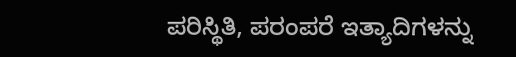ಪರಿಸ್ಥಿತಿ, ಪರಂಪರೆ ಇತ್ಯಾದಿಗಳನ್ನು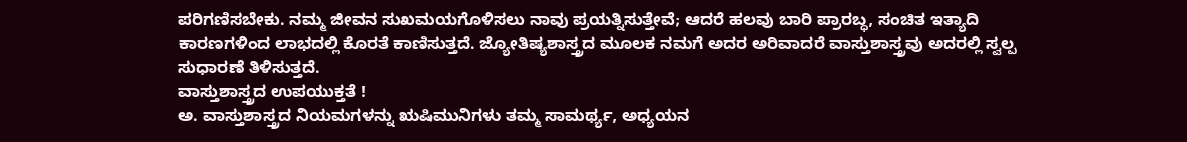ಪರಿಗಣಿಸಬೇಕು. ನಮ್ಮ ಜೀವನ ಸುಖಮಯಗೊಳಿಸಲು ನಾವು ಪ್ರಯತ್ನಿಸುತ್ತೇವೆ; ಆದರೆ ಹಲವು ಬಾರಿ ಪ್ರಾರಬ್ಧ, ಸಂಚಿತ ಇತ್ಯಾದಿ ಕಾರಣಗಳಿಂದ ಲಾಭದಲ್ಲಿ ಕೊರತೆ ಕಾಣಿಸುತ್ತದೆ. ಜ್ಯೋತಿಷ್ಯಶಾಸ್ತ್ರದ ಮೂಲಕ ನಮಗೆ ಅದರ ಅರಿವಾದರೆ ವಾಸ್ತುಶಾಸ್ತ್ರವು ಅದರಲ್ಲಿ ಸ್ವಲ್ಪ ಸುಧಾರಣೆ ತಿಳಿಸುತ್ತದೆ.
ವಾಸ್ತುಶಾಸ್ತ್ರದ ಉಪಯುಕ್ತತೆ !
ಅ. ವಾಸ್ತುಶಾಸ್ತ್ರದ ನಿಯಮಗಳನ್ನು ಋಷಿಮುನಿಗಳು ತಮ್ಮ ಸಾಮರ್ಥ್ಯ, ಅಧ್ಯಯನ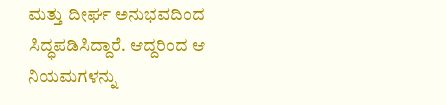ಮತ್ತು ದೀರ್ಘ ಅನುಭವದಿಂದ ಸಿದ್ಧಪಡಿಸಿದ್ದಾರೆ. ಆದ್ದರಿಂದ ಆ ನಿಯಮಗಳನ್ನು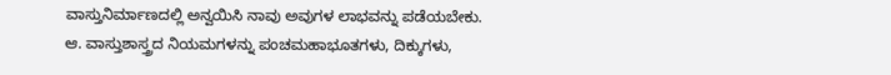ವಾಸ್ತುನಿರ್ಮಾಣದಲ್ಲಿ ಅನ್ವಯಿಸಿ ನಾವು ಅವುಗಳ ಲಾಭವನ್ನು ಪಡೆಯಬೇಕು.
ಆ. ವಾಸ್ತುಶಾಸ್ತ್ರದ ನಿಯಮಗಳನ್ನು ಪಂಚಮಹಾಭೂತಗಳು, ದಿಕ್ಕುಗಳು,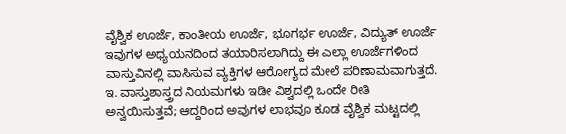ವೈಶ್ವಿಕ ಊರ್ಜೆ, ಕಾಂತೀಯ ಊರ್ಜೆ, ಭೂಗರ್ಭ ಊರ್ಜೆ, ವಿದ್ಯುತ್ ಊರ್ಜೆ ಇವುಗಳ ಅಧ್ಯಯನದಿಂದ ತಯಾರಿಸಲಾಗಿದ್ದು ಈ ಎಲ್ಲಾ ಊರ್ಜೆಗಳಿಂದ ವಾಸ್ತುವಿನಲ್ಲಿ ವಾಸಿಸುವ ವ್ಯಕ್ತಿಗಳ ಆರೋಗ್ಯದ ಮೇಲೆ ಪರಿಣಾಮವಾಗುತ್ತದೆ.
ಇ. ವಾಸ್ತುಶಾಸ್ತ್ರದ ನಿಯಮಗಳು ಇಡೀ ವಿಶ್ವದಲ್ಲಿ ಒಂದೇ ರೀತಿ ಅನ್ವಯಿಸುತ್ತವೆ; ಆದ್ದರಿಂದ ಅವುಗಳ ಲಾಭವೂ ಕೂಡ ವೈಶ್ವಿಕ ಮಟ್ಟದಲ್ಲಿ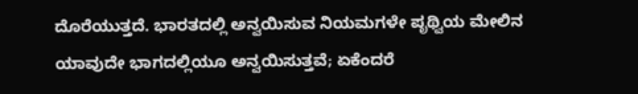ದೊರೆಯುತ್ತದೆ. ಭಾರತದಲ್ಲಿ ಅನ್ವಯಿಸುವ ನಿಯಮಗಳೇ ಪೃಥ್ವಿಯ ಮೇಲಿನ ಯಾವುದೇ ಭಾಗದಲ್ಲಿಯೂ ಅನ್ವಯಿಸುತ್ತವೆ; ಏಕೆಂದರೆ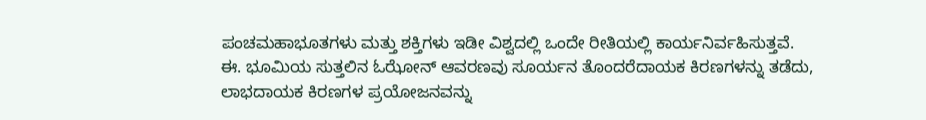ಪಂಚಮಹಾಭೂತಗಳು ಮತ್ತು ಶಕ್ತಿಗಳು ಇಡೀ ವಿಶ್ವದಲ್ಲಿ ಒಂದೇ ರೀತಿಯಲ್ಲಿ ಕಾರ್ಯನಿರ್ವಹಿಸುತ್ತವೆ.
ಈ. ಭೂಮಿಯ ಸುತ್ತಲಿನ ಓಝೋನ್ ಆವರಣವು ಸೂರ್ಯನ ತೊಂದರೆದಾಯಕ ಕಿರಣಗಳನ್ನು ತಡೆದು, ಲಾಭದಾಯಕ ಕಿರಣಗಳ ಪ್ರಯೋಜನವನ್ನು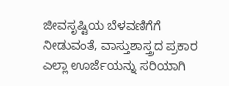ಜೀವಸೃಷ್ಟಿಯ ಬೆಳವಣಿಗೆಗೆ ನೀಡುವಂತೆ, ವಾಸ್ತುಶಾಸ್ತ್ರದ ಪ್ರಕಾರ ಎಲ್ಲಾ ಊರ್ಜೆಯನ್ನು ಸರಿಯಾಗಿ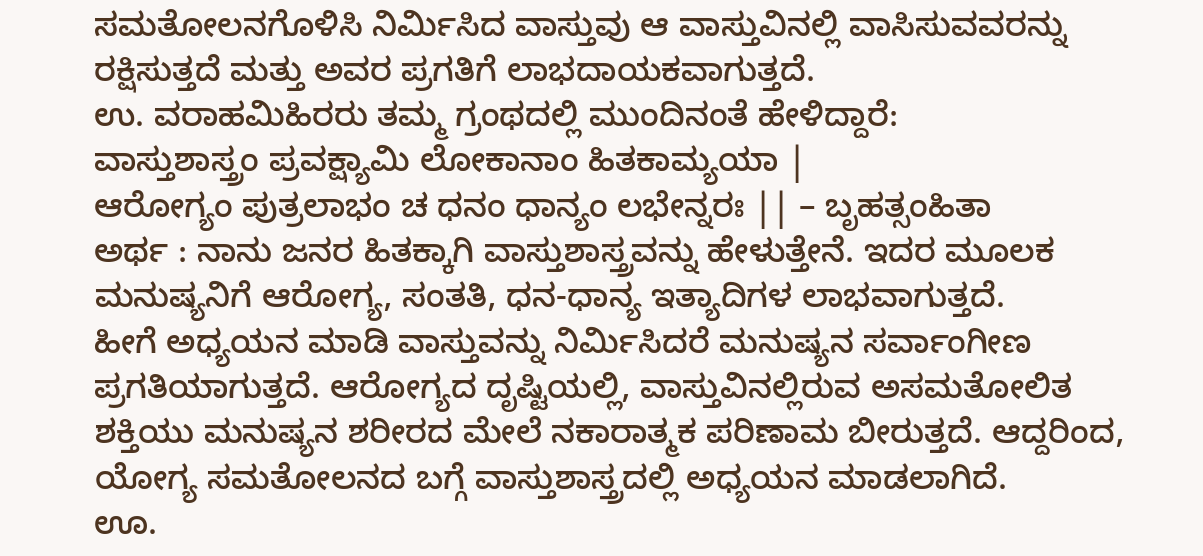ಸಮತೋಲನಗೊಳಿಸಿ ನಿರ್ಮಿಸಿದ ವಾಸ್ತುವು ಆ ವಾಸ್ತುವಿನಲ್ಲಿ ವಾಸಿಸುವವರನ್ನು ರಕ್ಷಿಸುತ್ತದೆ ಮತ್ತು ಅವರ ಪ್ರಗತಿಗೆ ಲಾಭದಾಯಕವಾಗುತ್ತದೆ.
ಉ. ವರಾಹಮಿಹಿರರು ತಮ್ಮ ಗ್ರಂಥದಲ್ಲಿ ಮುಂದಿನಂತೆ ಹೇಳಿದ್ದಾರೆ:
ವಾಸ್ತುಶಾಸ್ತ್ರಂ ಪ್ರವಕ್ಷ್ಯಾಮಿ ಲೋಕಾನಾಂ ಹಿತಕಾಮ್ಯಯಾ |
ಆರೋಗ್ಯಂ ಪುತ್ರಲಾಭಂ ಚ ಧನಂ ಧಾನ್ಯಂ ಲಭೇನ್ನರಃ || – ಬೃಹತ್ಸಂಹಿತಾ
ಅರ್ಥ : ನಾನು ಜನರ ಹಿತಕ್ಕಾಗಿ ವಾಸ್ತುಶಾಸ್ತ್ರವನ್ನು ಹೇಳುತ್ತೇನೆ. ಇದರ ಮೂಲಕ ಮನುಷ್ಯನಿಗೆ ಆರೋಗ್ಯ, ಸಂತತಿ, ಧನ-ಧಾನ್ಯ ಇತ್ಯಾದಿಗಳ ಲಾಭವಾಗುತ್ತದೆ.
ಹೀಗೆ ಅಧ್ಯಯನ ಮಾಡಿ ವಾಸ್ತುವನ್ನು ನಿರ್ಮಿಸಿದರೆ ಮನುಷ್ಯನ ಸರ್ವಾಂಗೀಣ ಪ್ರಗತಿಯಾಗುತ್ತದೆ. ಆರೋಗ್ಯದ ದೃಷ್ಟಿಯಲ್ಲಿ, ವಾಸ್ತುವಿನಲ್ಲಿರುವ ಅಸಮತೋಲಿತ ಶಕ್ತಿಯು ಮನುಷ್ಯನ ಶರೀರದ ಮೇಲೆ ನಕಾರಾತ್ಮಕ ಪರಿಣಾಮ ಬೀರುತ್ತದೆ. ಆದ್ದರಿಂದ, ಯೋಗ್ಯ ಸಮತೋಲನದ ಬಗ್ಗೆ ವಾಸ್ತುಶಾಸ್ತ್ರದಲ್ಲಿ ಅಧ್ಯಯನ ಮಾಡಲಾಗಿದೆ.
ಊ.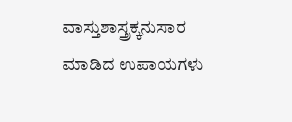ವಾಸ್ತುಶಾಸ್ತ್ರಕ್ಕನುಸಾರ ಮಾಡಿದ ಉಪಾಯಗಳು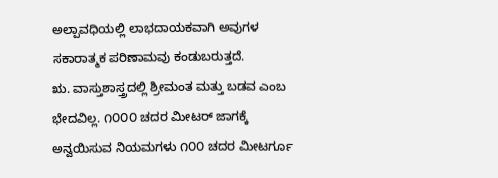ಅಲ್ಪಾವಧಿಯಲ್ಲಿ ಲಾಭದಾಯಕವಾಗಿ ಅವುಗಳ ಸಕಾರಾತ್ಮಕ ಪರಿಣಾಮವು ಕಂಡುಬರುತ್ತದೆ.
ಋ. ವಾಸ್ತುಶಾಸ್ತ್ರದಲ್ಲಿ ಶ್ರೀಮಂತ ಮತ್ತು ಬಡವ ಎಂಬ ಭೇದವಿಲ್ಲ. ೧೦೦೦ ಚದರ ಮೀಟರ್ ಜಾಗಕ್ಕೆ ಅನ್ವಯಿಸುವ ನಿಯಮಗಳು ೧೦೦ ಚದರ ಮೀಟರ್ಗೂ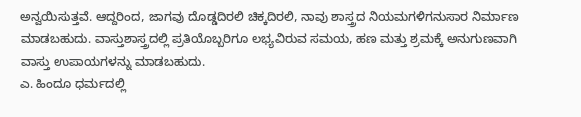ಅನ್ವಯಿಸುತ್ತವೆ. ಆದ್ದರಿಂದ, ಜಾಗವು ದೊಡ್ಡದಿರಲಿ ಚಿಕ್ಕದಿರಲಿ, ನಾವು ಶಾಸ್ತ್ರದ ನಿಯಮಗಳಿಗನುಸಾರ ನಿರ್ಮಾಣ ಮಾಡಬಹುದು. ವಾಸ್ತುಶಾಸ್ತ್ರದಲ್ಲಿ ಪ್ರತಿಯೊಬ್ಬರಿಗೂ ಲಭ್ಯವಿರುವ ಸಮಯ, ಹಣ ಮತ್ತು ಶ್ರಮಕ್ಕೆ ಅನುಗುಣವಾಗಿ ವಾಸ್ತು ಉಪಾಯಗಳನ್ನು ಮಾಡಬಹುದು.
ಎ. ಹಿಂದೂ ಧರ್ಮದಲ್ಲಿ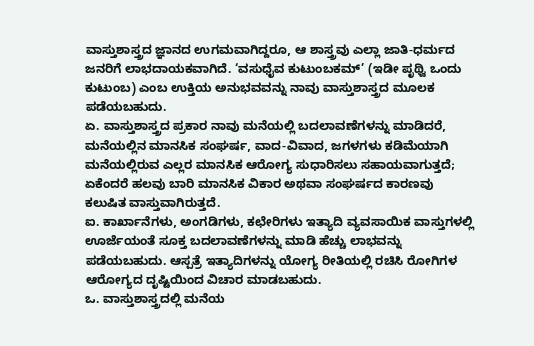ವಾಸ್ತುಶಾಸ್ತ್ರದ ಜ್ಞಾನದ ಉಗಮವಾಗಿದ್ದರೂ, ಆ ಶಾಸ್ತ್ರವು ಎಲ್ಲಾ ಜಾತಿ-ಧರ್ಮದ ಜನರಿಗೆ ಲಾಭದಾಯಕವಾಗಿದೆ. ‘ವಸುಧೈವ ಕುಟುಂಬಕಮ್’ (ಇಡೀ ಪೃಥ್ವಿ ಒಂದು ಕುಟುಂಬ) ಎಂಬ ಉಕ್ತಿಯ ಅನುಭವವನ್ನು ನಾವು ವಾಸ್ತುಶಾಸ್ತ್ರದ ಮೂಲಕ ಪಡೆಯಬಹುದು.
ಏ. ವಾಸ್ತುಶಾಸ್ತ್ರದ ಪ್ರಕಾರ ನಾವು ಮನೆಯಲ್ಲಿ ಬದಲಾವಣೆಗಳನ್ನು ಮಾಡಿದರೆ, ಮನೆಯಲ್ಲಿನ ಮಾನಸಿಕ ಸಂಘರ್ಷ, ವಾದ-ವಿವಾದ, ಜಗಳಗಳು ಕಡಿಮೆಯಾಗಿ ಮನೆಯಲ್ಲಿರುವ ಎಲ್ಲರ ಮಾನಸಿಕ ಆರೋಗ್ಯ ಸುಧಾರಿಸಲು ಸಹಾಯವಾಗುತ್ತದೆ; ಏಕೆಂದರೆ ಹಲವು ಬಾರಿ ಮಾನಸಿಕ ವಿಕಾರ ಅಥವಾ ಸಂಘರ್ಷದ ಕಾರಣವು ಕಲುಷಿತ ವಾಸ್ತುವಾಗಿರುತ್ತದೆ.
ಐ. ಕಾರ್ಖಾನೆಗಳು, ಅಂಗಡಿಗಳು, ಕಛೇರಿಗಳು ಇತ್ಯಾದಿ ವ್ಯವಸಾಯಿಕ ವಾಸ್ತುಗಳಲ್ಲಿ ಊರ್ಜೆಯಂತೆ ಸೂಕ್ತ ಬದಲಾವಣೆಗಳನ್ನು ಮಾಡಿ ಹೆಚ್ಚು ಲಾಭವನ್ನು ಪಡೆಯಬಹುದು. ಆಸ್ಪತ್ರೆ ಇತ್ಯಾದಿಗಳನ್ನು ಯೋಗ್ಯ ರೀತಿಯಲ್ಲಿ ರಚಿಸಿ ರೋಗಿಗಳ ಆರೋಗ್ಯದ ದೃಷ್ಟಿಯಿಂದ ವಿಚಾರ ಮಾಡಬಹುದು.
ಒ. ವಾಸ್ತುಶಾಸ್ತ್ರದಲ್ಲಿ ಮನೆಯ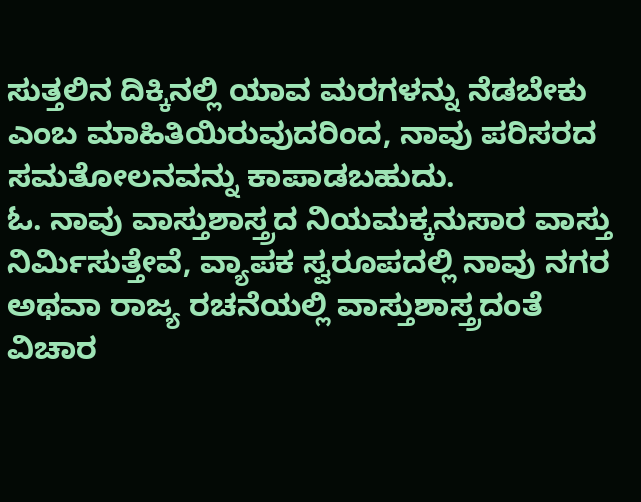ಸುತ್ತಲಿನ ದಿಕ್ಕಿನಲ್ಲಿ ಯಾವ ಮರಗಳನ್ನು ನೆಡಬೇಕು ಎಂಬ ಮಾಹಿತಿಯಿರುವುದರಿಂದ, ನಾವು ಪರಿಸರದ ಸಮತೋಲನವನ್ನು ಕಾಪಾಡಬಹುದು.
ಓ. ನಾವು ವಾಸ್ತುಶಾಸ್ತ್ರದ ನಿಯಮಕ್ಕನುಸಾರ ವಾಸ್ತು ನಿರ್ಮಿಸುತ್ತೇವೆ, ವ್ಯಾಪಕ ಸ್ವರೂಪದಲ್ಲಿ ನಾವು ನಗರ ಅಥವಾ ರಾಜ್ಯ ರಚನೆಯಲ್ಲಿ ವಾಸ್ತುಶಾಸ್ತ್ರದಂತೆ ವಿಚಾರ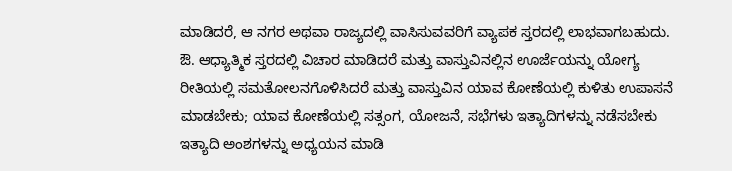ಮಾಡಿದರೆ, ಆ ನಗರ ಅಥವಾ ರಾಜ್ಯದಲ್ಲಿ ವಾಸಿಸುವವರಿಗೆ ವ್ಯಾಪಕ ಸ್ತರದಲ್ಲಿ ಲಾಭವಾಗಬಹುದು.
ಔ. ಆಧ್ಯಾತ್ಮಿಕ ಸ್ತರದಲ್ಲಿ ವಿಚಾರ ಮಾಡಿದರೆ ಮತ್ತು ವಾಸ್ತುವಿನಲ್ಲಿನ ಊರ್ಜೆಯನ್ನು ಯೋಗ್ಯ ರೀತಿಯಲ್ಲಿ ಸಮತೋಲನಗೊಳಿಸಿದರೆ ಮತ್ತು ವಾಸ್ತುವಿನ ಯಾವ ಕೋಣೆಯಲ್ಲಿ ಕುಳಿತು ಉಪಾಸನೆ ಮಾಡಬೇಕು; ಯಾವ ಕೋಣೆಯಲ್ಲಿ ಸತ್ಸಂಗ, ಯೋಜನೆ, ಸಭೆಗಳು ಇತ್ಯಾದಿಗಳನ್ನು ನಡೆಸಬೇಕು ಇತ್ಯಾದಿ ಅಂಶಗಳನ್ನು ಅಧ್ಯಯನ ಮಾಡಿ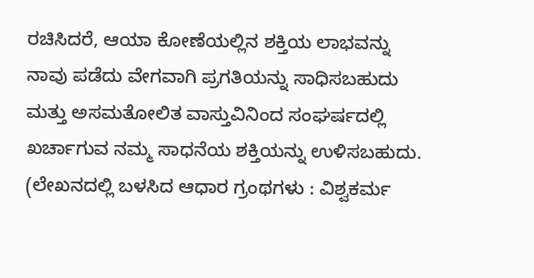ರಚಿಸಿದರೆ, ಆಯಾ ಕೋಣೆಯಲ್ಲಿನ ಶಕ್ತಿಯ ಲಾಭವನ್ನು ನಾವು ಪಡೆದು ವೇಗವಾಗಿ ಪ್ರಗತಿಯನ್ನು ಸಾಧಿಸಬಹುದು ಮತ್ತು ಅಸಮತೋಲಿತ ವಾಸ್ತುವಿನಿಂದ ಸಂಘರ್ಷದಲ್ಲಿ ಖರ್ಚಾಗುವ ನಮ್ಮ ಸಾಧನೆಯ ಶಕ್ತಿಯನ್ನು ಉಳಿಸಬಹುದು.
(ಲೇಖನದಲ್ಲಿ ಬಳಸಿದ ಆಧಾರ ಗ್ರಂಥಗಳು : ವಿಶ್ವಕರ್ಮ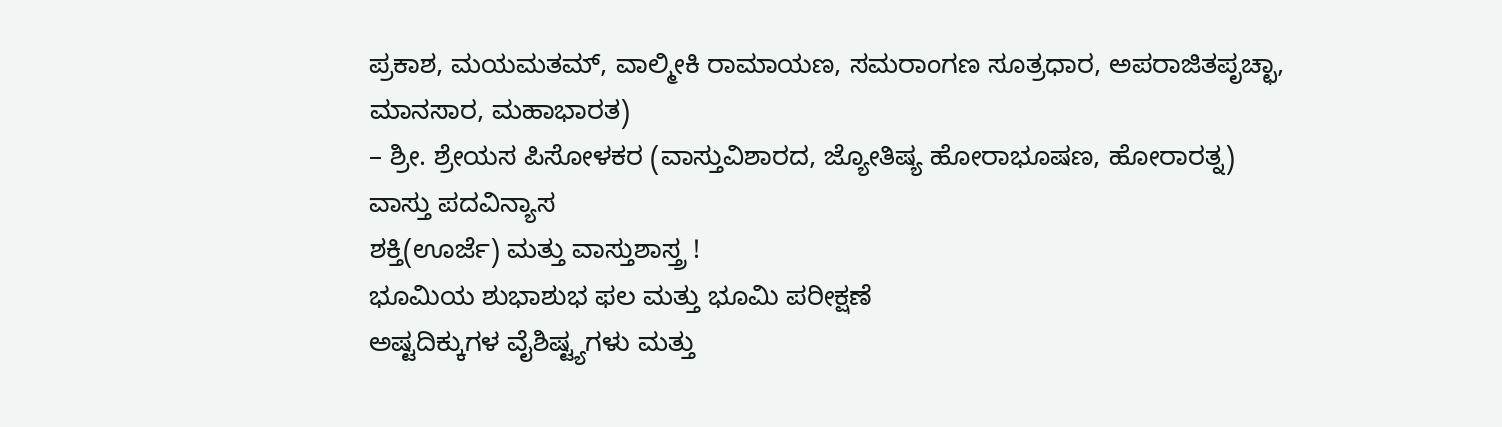ಪ್ರಕಾಶ, ಮಯಮತಮ್, ವಾಲ್ಮೀಕಿ ರಾಮಾಯಣ, ಸಮರಾಂಗಣ ಸೂತ್ರಧಾರ, ಅಪರಾಜಿತಪೃಚ್ಛಾ, ಮಾನಸಾರ, ಮಹಾಭಾರತ)
– ಶ್ರೀ. ಶ್ರೇಯಸ ಪಿಸೋಳಕರ (ವಾಸ್ತುವಿಶಾರದ, ಜ್ಯೋತಿಷ್ಯ ಹೋರಾಭೂಷಣ, ಹೋರಾರತ್ನ)
ವಾಸ್ತು ಪದವಿನ್ಯಾಸ
ಶಕ್ತಿ(ಊರ್ಜೆ) ಮತ್ತು ವಾಸ್ತುಶಾಸ್ತ್ರ !
ಭೂಮಿಯ ಶುಭಾಶುಭ ಫಲ ಮತ್ತು ಭೂಮಿ ಪರೀಕ್ಷಣೆ
ಅಷ್ಟದಿಕ್ಕುಗಳ ವೈಶಿಷ್ಟ್ಯಗಳು ಮತ್ತು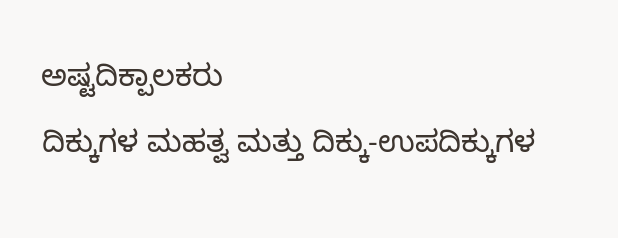ಅಷ್ಟದಿಕ್ಪಾಲಕರು
ದಿಕ್ಕುಗಳ ಮಹತ್ವ ಮತ್ತು ದಿಕ್ಕು-ಉಪದಿಕ್ಕುಗಳ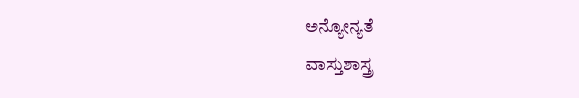ಅನ್ಯೋನ್ಯತೆ
ವಾಸ್ತುಶಾಸ್ತ್ರ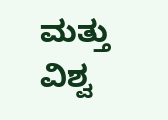ಮತ್ತು ವಿಶ್ವ